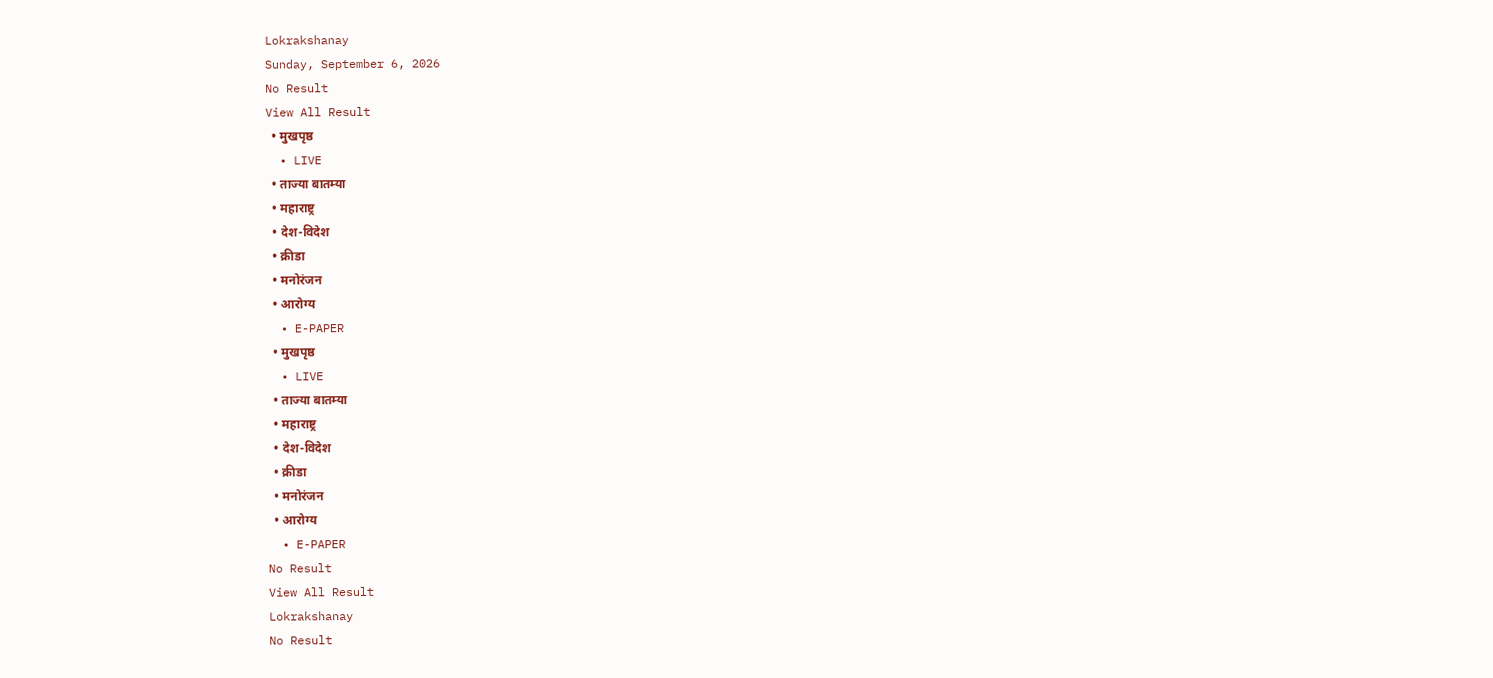Lokrakshanay
Sunday, September 6, 2026
No Result
View All Result
  • मुखपृष्ठ
  • LIVE
  • ताज्या बातम्या
  • महाराष्ट्र
  • देश-विदेश
  • क्रीडा
  • मनोरंजन
  • आरोग्य
  • E-PAPER
  • मुखपृष्ठ
  • LIVE
  • ताज्या बातम्या
  • महाराष्ट्र
  • देश-विदेश
  • क्रीडा
  • मनोरंजन
  • आरोग्य
  • E-PAPER
No Result
View All Result
Lokrakshanay
No Result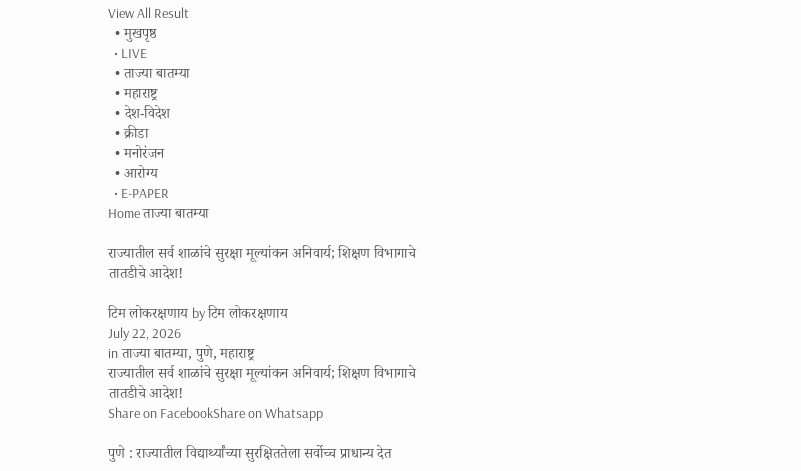View All Result
  • मुखपृष्ठ
  • LIVE
  • ताज्या बातम्या
  • महाराष्ट्र
  • देश-विदेश
  • क्रीडा
  • मनोरंजन
  • आरोग्य
  • E-PAPER
Home ताज्या बातम्या

राज्यातील सर्व शाळांचे सुरक्षा मूल्यांकन अनिवार्य; शिक्षण विभागाचे तातडीचे आदेश!

टिम लोकरक्षणाय by टिम लोकरक्षणाय
July 22, 2026
in ताज्या बातम्या, पुणे, महाराष्ट्र
राज्यातील सर्व शाळांचे सुरक्षा मूल्यांकन अनिवार्य; शिक्षण विभागाचे तातडीचे आदेश!
Share on FacebookShare on Whatsapp

पुणे : राज्यातील विद्यार्थ्यांच्या सुरक्षिततेला सर्वोच्च प्राधान्य देत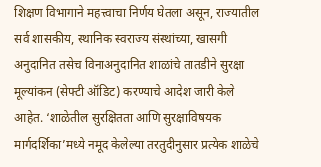शिक्षण विभागाने महत्त्वाचा निर्णय घेतला असून, राज्यातील सर्व शासकीय, स्थानिक स्वराज्य संस्थांच्या, खासगी अनुदानित तसेच विनाअनुदानित शाळांचे तातडीने सुरक्षा मूल्यांकन (सेफ्टी ऑडिट) करण्याचे आदेश जारी केले आहेत. ‘शाळेतील सुरक्षितता आणि सुरक्षाविषयक मार्गदर्शिका’मध्ये नमूद केलेल्या तरतुदीनुसार प्रत्येक शाळेचे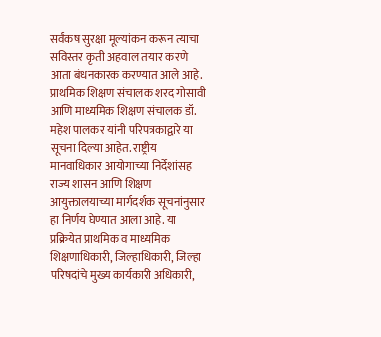सर्वंकष सुरक्षा मूल्यांकन करून त्याचा सविस्तर कृती अहवाल तयार करणे आता बंधनकारक करण्यात आले आहे. प्राथमिक शिक्षण संचालक शरद गोसावी आणि माध्यमिक शिक्षण संचालक डॉ. महेश पालकर यांनी परिपत्रकाद्वारे या सूचना दिल्या आहेत. राष्ट्रीय मानवाधिकार आयोगाच्या निर्देशांसह राज्य शासन आणि शिक्षण आयुक्तालयाच्या मार्गदर्शक सूचनांनुसार हा निर्णय घेण्यात आला आहे. या प्रक्रियेत प्राथमिक व माध्यमिक शिक्षणाधिकारी, जिल्हाधिकारी, जिल्हा परिषदांचे मुख्य कार्यकारी अधिकारी,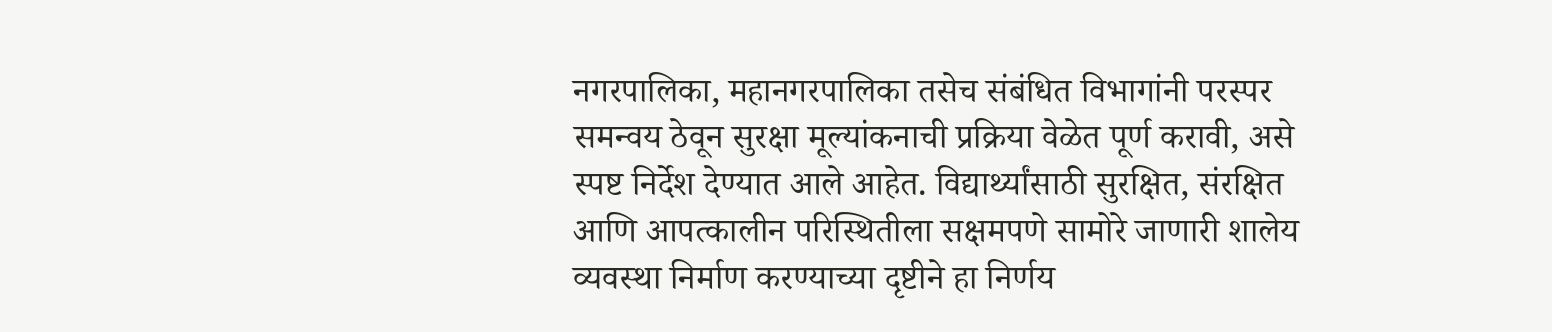नगरपालिका, महानगरपालिका तसेच संबंधित विभागांनी परस्पर समन्वय ठेवून सुरक्षा मूल्यांकनाची प्रक्रिया वेळेत पूर्ण करावी, असे स्पष्ट निर्देश देण्यात आले आहेत. विद्यार्थ्यांसाठी सुरक्षित, संरक्षित आणि आपत्कालीन परिस्थितीला सक्षमपणे सामोरे जाणारी शालेय व्यवस्था निर्माण करण्याच्या दृष्टीने हा निर्णय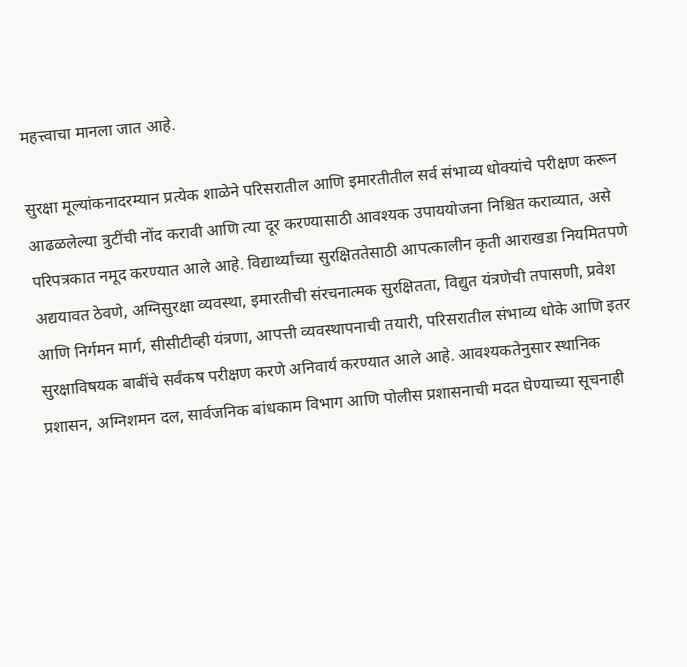महत्त्वाचा मानला जात आहे.

सुरक्षा मूल्यांकनादरम्यान प्रत्येक शाळेने परिसरातील आणि इमारतीतील सर्व संभाव्य धोक्यांचे परीक्षण करून आढळलेल्या त्रुटींची नोंद करावी आणि त्या दूर करण्यासाठी आवश्यक उपाययोजना निश्चित कराव्यात, असे परिपत्रकात नमूद करण्यात आले आहे. विद्यार्थ्यांच्या सुरक्षिततेसाठी आपत्कालीन कृती आराखडा नियमितपणे अद्ययावत ठेवणे, अग्निसुरक्षा व्यवस्था, इमारतीची संरचनात्मक सुरक्षितता, विद्युत यंत्रणेची तपासणी, प्रवेश आणि निर्गमन मार्ग, सीसीटीव्ही यंत्रणा, आपत्ती व्यवस्थापनाची तयारी, परिसरातील संभाव्य धोके आणि इतर सुरक्षाविषयक बाबींचे सर्वंकष परीक्षण करणे अनिवार्य करण्यात आले आहे. आवश्यकतेनुसार स्थानिक प्रशासन, अग्निशमन दल, सार्वजनिक बांधकाम विभाग आणि पोलीस प्रशासनाची मदत घेण्याच्या सूचनाही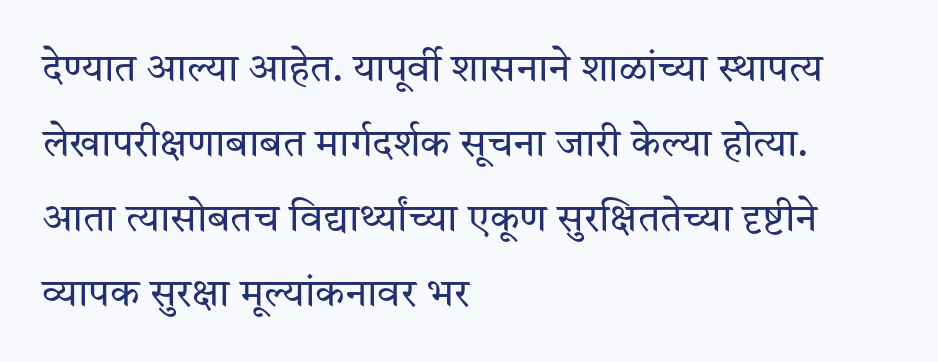देण्यात आल्या आहेत. यापूर्वी शासनाने शाळांच्या स्थापत्य लेखापरीक्षणाबाबत मार्गदर्शक सूचना जारी केल्या होत्या. आता त्यासोबतच विद्यार्थ्यांच्या एकूण सुरक्षिततेच्या दृष्टीने व्यापक सुरक्षा मूल्यांकनावर भर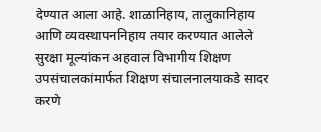देण्यात आला आहे. शाळानिहाय, तालुकानिहाय आणि व्यवस्थापननिहाय तयार करण्यात आलेले सुरक्षा मूल्यांकन अहवाल विभागीय शिक्षण उपसंचालकांमार्फत शिक्षण संचालनालयाकडे सादर करणे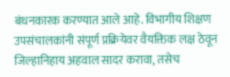बंधनकारक करण्यात आले आहे. विभागीय शिक्षण उपसंचालकांनी संपूर्ण प्रक्रियेवर वैयक्तिक लक्ष ठेवून जिल्हानिहाय अहवाल सादर करावा, तसेच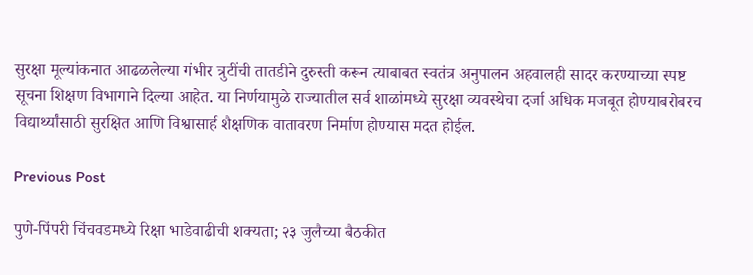सुरक्षा मूल्यांकनात आढळलेल्या गंभीर त्रुटींची तातडीने दुरुस्ती करून त्याबाबत स्वतंत्र अनुपालन अहवालही सादर करण्याच्या स्पष्ट सूचना शिक्षण विभागाने दिल्या आहेत. या निर्णयामुळे राज्यातील सर्व शाळांमध्ये सुरक्षा व्यवस्थेचा दर्जा अधिक मजबूत होण्याबरोबरच विद्यार्थ्यांसाठी सुरक्षित आणि विश्वासार्ह शैक्षणिक वातावरण निर्माण होण्यास मदत होईल.

Previous Post

पुणे-पिंपरी चिंचवडमध्ये रिक्षा भाडेवाढीची शक्यता; २३ जुलैच्या बैठकीत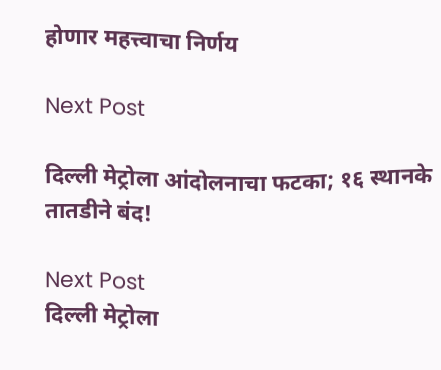होणार महत्त्वाचा निर्णय

Next Post

दिल्ली मेट्रोला आंदोलनाचा फटका; १६ स्थानके तातडीने बंद!

Next Post
दिल्ली मेट्रोला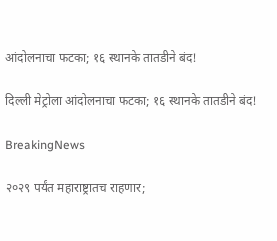आंदोलनाचा फटका; १६ स्थानके तातडीने बंद!

दिल्ली मेट्रोला आंदोलनाचा फटका; १६ स्थानके तातडीने बंद!

BreakingNews

२०२९ पर्यंत महाराष्ट्रातच राहणार;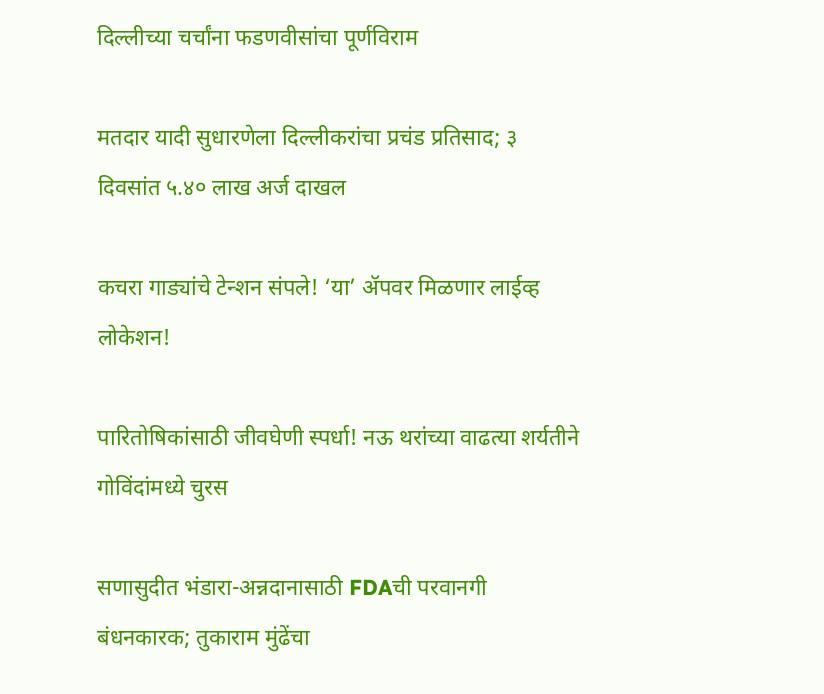दिल्लीच्या चर्चांना फडणवीसांचा पूर्णविराम

मतदार यादी सुधारणेला दिल्लीकरांचा प्रचंड प्रतिसाद; ३ दिवसांत ५.४० लाख अर्ज दाखल

कचरा गाड्यांचे टेन्शन संपले! ‘या’ ॲपवर मिळणार लाईव्ह लोकेशन!

पारितोषिकांसाठी जीवघेणी स्पर्धा! नऊ थरांच्या वाढत्या शर्यतीने गोविंदांमध्ये चुरस

सणासुदीत भंडारा-अन्नदानासाठी FDAची परवानगी बंधनकारक; तुकाराम मुंढेंचा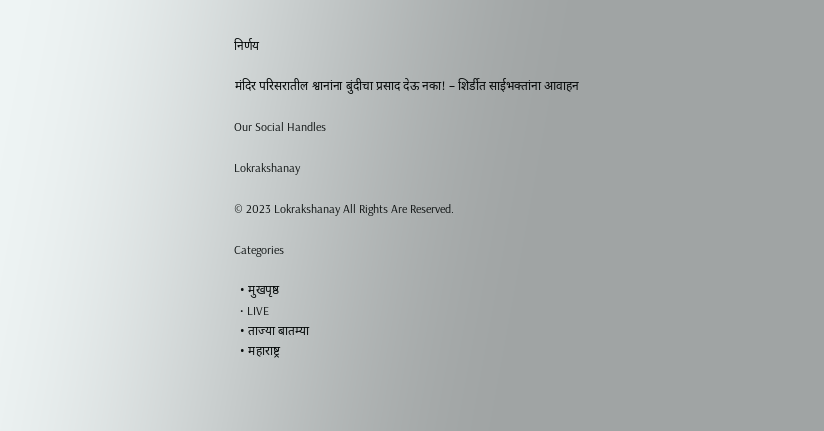निर्णय

मंदिर परिसरातील श्वानांना बुंदीचा प्रसाद देऊ नका! – शिर्डीत साईभक्तांना आवाहन

Our Social Handles

Lokrakshanay

© 2023 Lokrakshanay All Rights Are Reserved.

Categories

  • मुखपृष्ठ
  • LIVE
  • ताज्या बातम्या
  • महाराष्ट्र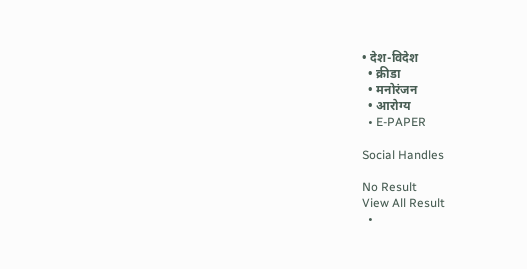• देश-विदेश
  • क्रीडा
  • मनोरंजन
  • आरोग्य
  • E-PAPER

Social Handles

No Result
View All Result
  •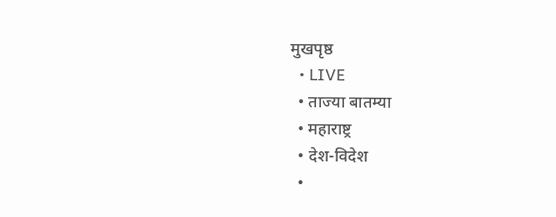मुखपृष्ठ
  • LIVE
  • ताज्या बातम्या
  • महाराष्ट्र
  • देश-विदेश
  •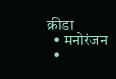क्रीडा
  • मनोरंजन
  •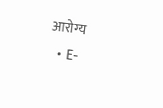आरोग्य
  • E-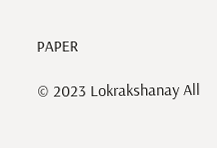PAPER

© 2023 Lokrakshanay All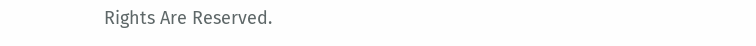Rights Are Reserved.